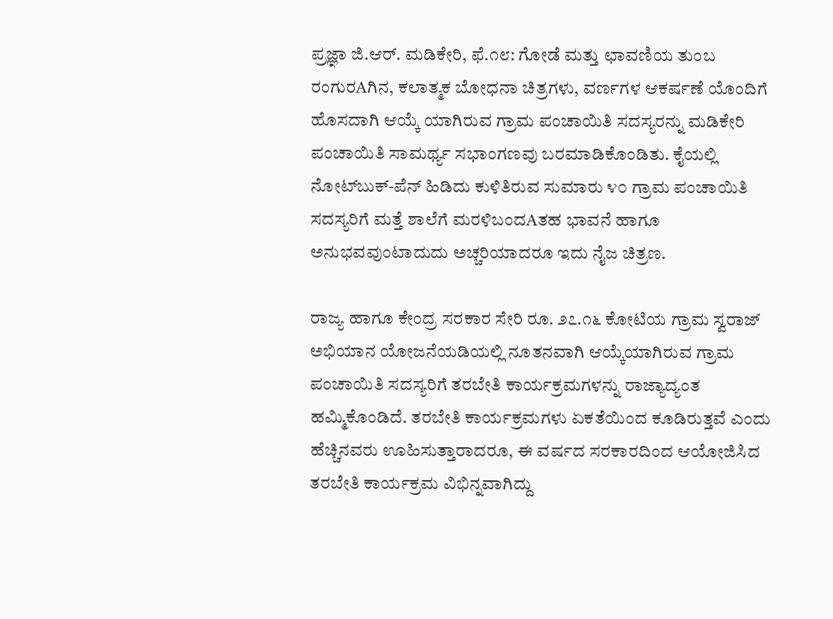ಪ್ರಜ್ಞಾ ಜಿ.ಆರ್. ಮಡಿಕೇರಿ, ಫೆ.೧೮: ಗೋಡೆ ಮತ್ತು ಛಾವಣಿಯ ತುಂಬ ರಂಗುರAಗಿನ, ಕಲಾತ್ಮಕ ಬೋಧನಾ ಚಿತ್ರಗಳು, ವರ್ಣಗಳ ಆಕರ್ಷಣೆ ಯೊಂದಿಗೆ ಹೊಸದಾಗಿ ಆಯ್ಕೆ ಯಾಗಿರುವ ಗ್ರಾಮ ಪಂಚಾಯಿತಿ ಸದಸ್ಯರನ್ನು ಮಡಿಕೇರಿ ಪಂಚಾಯಿತಿ ಸಾಮರ್ಥ್ಯ ಸಭಾಂಗಣವು ಬರಮಾಡಿಕೊಂಡಿತು. ಕೈಯಲ್ಲಿ ನೋಟ್‌ಬುಕ್-ಪೆನ್ ಹಿಡಿದು ಕುಳಿತಿರುವ ಸುಮಾರು ೪೦ ಗ್ರಾಮ ಪಂಚಾಯಿತಿ ಸದಸ್ಯರಿಗೆ ಮತ್ತೆ ಶಾಲೆಗೆ ಮರಳಿಬಂದAತಹ ಭಾವನೆ ಹಾಗೂ ಅನುಭವವುಂಟಾದುದು ಅಚ್ಚರಿಯಾದರೂ ಇದು ನೈಜ ಚಿತ್ರಣ.

ರಾಜ್ಯ ಹಾಗೂ ಕೇಂದ್ರ ಸರಕಾರ ಸೇರಿ ರೂ. ೨೭.೧೬ ಕೋಟಿಯ ಗ್ರಾಮ ಸ್ವರಾಜ್ ಅಭಿಯಾನ ಯೋಜನೆಯಡಿಯಲ್ಲಿ ನೂತನವಾಗಿ ಆಯ್ಕೆಯಾಗಿರುವ ಗ್ರಾಮ ಪಂಚಾಯಿತಿ ಸದಸ್ಯರಿಗೆ ತರಬೇತಿ ಕಾರ್ಯಕ್ರಮಗಳನ್ನು ರಾಜ್ಯಾದ್ಯಂತ ಹಮ್ಮಿಕೊಂಡಿದೆ. ತರಬೇತಿ ಕಾರ್ಯಕ್ರಮಗಳು ಏಕತೆಯಿಂದ ಕೂಡಿರುತ್ತವೆ ಎಂದು ಹೆಚ್ಚಿನವರು ಊಹಿಸುತ್ತಾರಾದರೂ, ಈ ವರ್ಷದ ಸರಕಾರದಿಂದ ಆಯೋಜಿಸಿದ ತರಬೇತಿ ಕಾರ್ಯಕ್ರಮ ವಿಭಿನ್ನವಾಗಿದ್ದು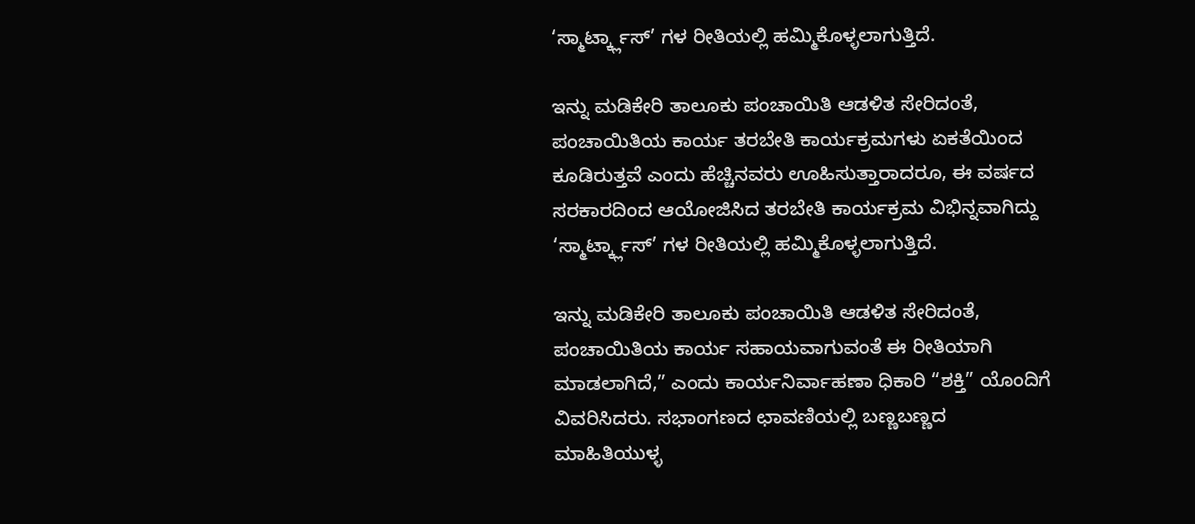‘ಸ್ಮಾರ್ಟ್ಕ್ಲಾಸ್’ ಗಳ ರೀತಿಯಲ್ಲಿ ಹಮ್ಮಿಕೊಳ್ಳಲಾಗುತ್ತಿದೆ.

ಇನ್ನು ಮಡಿಕೇರಿ ತಾಲೂಕು ಪಂಚಾಯಿತಿ ಆಡಳಿತ ಸೇರಿದಂತೆ, ಪಂಚಾಯಿತಿಯ ಕಾರ್ಯ ತರಬೇತಿ ಕಾರ್ಯಕ್ರಮಗಳು ಏಕತೆಯಿಂದ ಕೂಡಿರುತ್ತವೆ ಎಂದು ಹೆಚ್ಚಿನವರು ಊಹಿಸುತ್ತಾರಾದರೂ, ಈ ವರ್ಷದ ಸರಕಾರದಿಂದ ಆಯೋಜಿಸಿದ ತರಬೇತಿ ಕಾರ್ಯಕ್ರಮ ವಿಭಿನ್ನವಾಗಿದ್ದು ‘ಸ್ಮಾರ್ಟ್ಕ್ಲಾಸ್’ ಗಳ ರೀತಿಯಲ್ಲಿ ಹಮ್ಮಿಕೊಳ್ಳಲಾಗುತ್ತಿದೆ.

ಇನ್ನು ಮಡಿಕೇರಿ ತಾಲೂಕು ಪಂಚಾಯಿತಿ ಆಡಳಿತ ಸೇರಿದಂತೆ, ಪಂಚಾಯಿತಿಯ ಕಾರ್ಯ ಸಹಾಯವಾಗುವಂತೆ ಈ ರೀತಿಯಾಗಿ ಮಾಡಲಾಗಿದೆ,” ಎಂದು ಕಾರ್ಯನಿರ್ವಾಹಣಾ ಧಿಕಾರಿ “ಶಕ್ತಿ” ಯೊಂದಿಗೆ ವಿವರಿಸಿದರು. ಸಭಾಂಗಣದ ಛಾವಣಿಯಲ್ಲಿ ಬಣ್ಣಬಣ್ಣದ ಮಾಹಿತಿಯುಳ್ಳ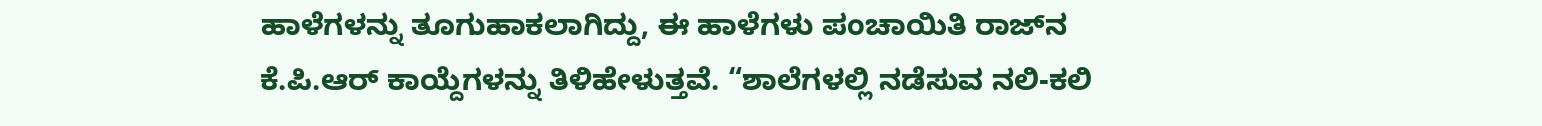ಹಾಳೆಗಳನ್ನು ತೂಗುಹಾಕಲಾಗಿದ್ದು, ಈ ಹಾಳೆಗಳು ಪಂಚಾಯಿತಿ ರಾಜ್‌ನ ಕೆ.ಪಿ.ಆರ್ ಕಾಯ್ದೆಗಳನ್ನು ತಿಳಿಹೇಳುತ್ತವೆ. “ಶಾಲೆಗಳಲ್ಲಿ ನಡೆಸುವ ನಲಿ-ಕಲಿ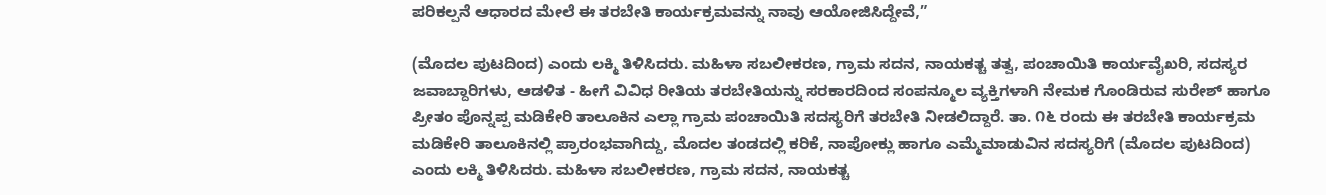ಪರಿಕಲ್ಪನೆ ಆಧಾರದ ಮೇಲೆ ಈ ತರಬೇತಿ ಕಾರ್ಯಕ್ರಮವನ್ನು ನಾವು ಆಯೋಜಿಸಿದ್ದೇವೆ,”

(ಮೊದಲ ಪುಟದಿಂದ) ಎಂದು ಲಕ್ಮಿ ತಿಳಿಸಿದರು. ಮಹಿಳಾ ಸಬಲೀಕರಣ, ಗ್ರಾಮ ಸದನ, ನಾಯಕತ್ಚ ತತ್ವ, ಪಂಚಾಯಿತಿ ಕಾರ್ಯವೈಖರಿ, ಸದಸ್ಯರ ಜವಾಬ್ದಾರಿಗಳು, ಆಡಳಿತ - ಹೀಗೆ ವಿವಿಧ ರೀತಿಯ ತರಬೇತಿಯನ್ನು ಸರಕಾರದಿಂದ ಸಂಪನ್ಮೂಲ ವ್ಯಕ್ತಿಗಳಾಗಿ ನೇಮಕ ಗೊಂಡಿರುವ ಸುರೇಶ್ ಹಾಗೂ ಪ್ರೀತಂ ಪೊನ್ನಪ್ಪ ಮಡಿಕೇರಿ ತಾಲೂಕಿನ ಎಲ್ಲಾ ಗ್ರಾಮ ಪಂಚಾಯಿತಿ ಸದಸ್ಯರಿಗೆ ತರಬೇತಿ ನೀಡಲಿದ್ದಾರೆ. ತಾ. ೧೬ ರಂದು ಈ ತರಬೇತಿ ಕಾರ್ಯಕ್ರಮ ಮಡಿಕೇರಿ ತಾಲೂಕಿನಲ್ಲಿ ಪ್ರಾರಂಭವಾಗಿದ್ದು, ಮೊದಲ ತಂಡದಲ್ಲಿ ಕರಿಕೆ, ನಾಪೋಕ್ಲು ಹಾಗೂ ಎಮ್ಮೆಮಾಡುವಿನ ಸದಸ್ಯರಿಗೆ (ಮೊದಲ ಪುಟದಿಂದ) ಎಂದು ಲಕ್ಮಿ ತಿಳಿಸಿದರು. ಮಹಿಳಾ ಸಬಲೀಕರಣ, ಗ್ರಾಮ ಸದನ, ನಾಯಕತ್ಚ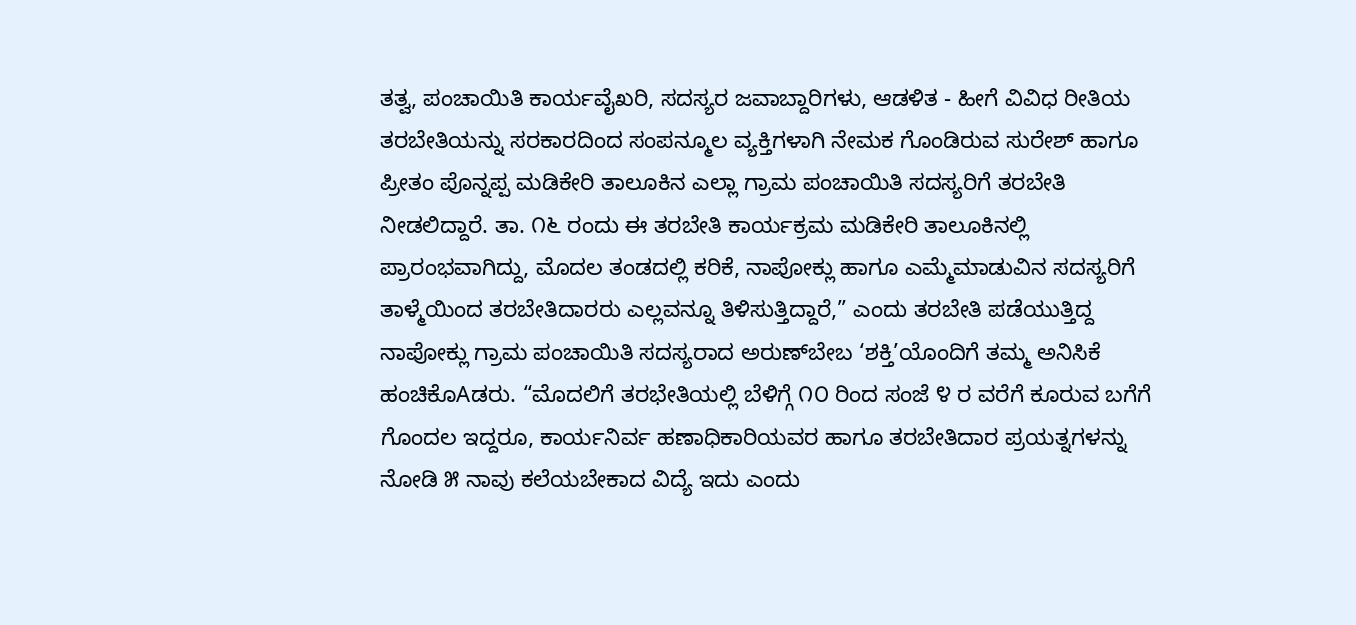ತತ್ವ, ಪಂಚಾಯಿತಿ ಕಾರ್ಯವೈಖರಿ, ಸದಸ್ಯರ ಜವಾಬ್ದಾರಿಗಳು, ಆಡಳಿತ - ಹೀಗೆ ವಿವಿಧ ರೀತಿಯ ತರಬೇತಿಯನ್ನು ಸರಕಾರದಿಂದ ಸಂಪನ್ಮೂಲ ವ್ಯಕ್ತಿಗಳಾಗಿ ನೇಮಕ ಗೊಂಡಿರುವ ಸುರೇಶ್ ಹಾಗೂ ಪ್ರೀತಂ ಪೊನ್ನಪ್ಪ ಮಡಿಕೇರಿ ತಾಲೂಕಿನ ಎಲ್ಲಾ ಗ್ರಾಮ ಪಂಚಾಯಿತಿ ಸದಸ್ಯರಿಗೆ ತರಬೇತಿ ನೀಡಲಿದ್ದಾರೆ. ತಾ. ೧೬ ರಂದು ಈ ತರಬೇತಿ ಕಾರ್ಯಕ್ರಮ ಮಡಿಕೇರಿ ತಾಲೂಕಿನಲ್ಲಿ ಪ್ರಾರಂಭವಾಗಿದ್ದು, ಮೊದಲ ತಂಡದಲ್ಲಿ ಕರಿಕೆ, ನಾಪೋಕ್ಲು ಹಾಗೂ ಎಮ್ಮೆಮಾಡುವಿನ ಸದಸ್ಯರಿಗೆ ತಾಳ್ಮೆಯಿಂದ ತರಬೇತಿದಾರರು ಎಲ್ಲವನ್ನೂ ತಿಳಿಸುತ್ತಿದ್ದಾರೆ,” ಎಂದು ತರಬೇತಿ ಪಡೆಯುತ್ತಿದ್ದ ನಾಪೋಕ್ಲು ಗ್ರಾಮ ಪಂಚಾಯಿತಿ ಸದಸ್ಯರಾದ ಅರುಣ್‌ಬೇಬ ‘ಶಕ್ತಿ’ಯೊಂದಿಗೆ ತಮ್ಮ ಅನಿಸಿಕೆ ಹಂಚಿಕೊAಡರು. “ಮೊದಲಿಗೆ ತರಭೇತಿಯಲ್ಲಿ ಬೆಳಿಗ್ಗೆ ೧೦ ರಿಂದ ಸಂಜೆ ೪ ರ ವರೆಗೆ ಕೂರುವ ಬಗೆಗೆ ಗೊಂದಲ ಇದ್ದರೂ, ಕಾರ್ಯನಿರ್ವ ಹಣಾಧಿಕಾರಿಯವರ ಹಾಗೂ ತರಬೇತಿದಾರ ಪ್ರಯತ್ನಗಳನ್ನು ನೋಡಿ ೫ ನಾವು ಕಲೆಯಬೇಕಾದ ವಿದ್ಯೆ ಇದು ಎಂದು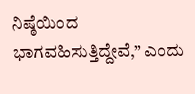ನಿಷ್ಠೆಯಿಂದ ಭಾಗವಹಿಸುತ್ತಿದ್ದೇವೆ,” ಎಂದು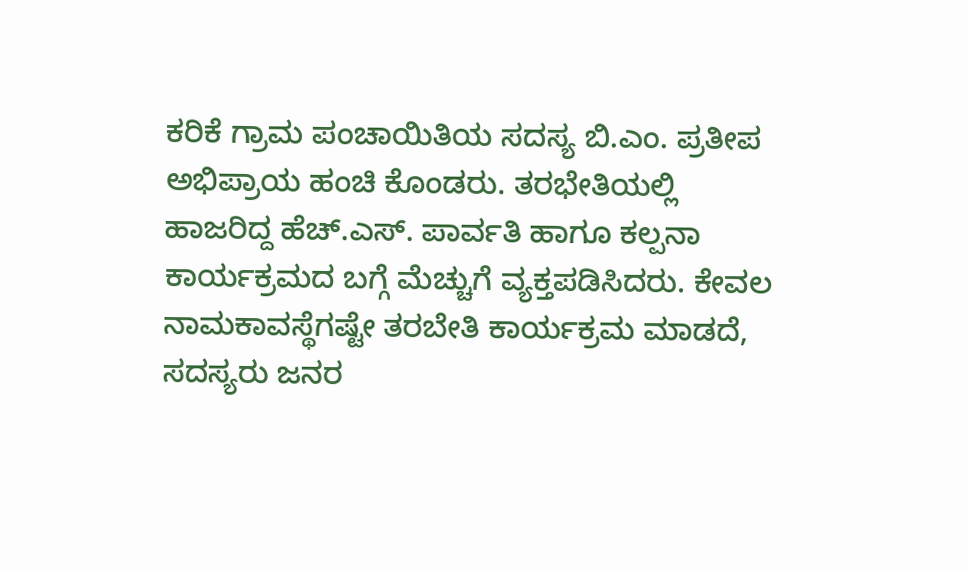ಕರಿಕೆ ಗ್ರಾಮ ಪಂಚಾಯಿತಿಯ ಸದಸ್ಯ ಬಿ.ಎಂ. ಪ್ರತೀಪ ಅಭಿಪ್ರಾಯ ಹಂಚಿ ಕೊಂಡರು. ತರಭೇತಿಯಲ್ಲಿ ಹಾಜರಿದ್ದ ಹೆಚ್.ಎಸ್. ಪಾರ್ವತಿ ಹಾಗೂ ಕಲ್ಪನಾ ಕಾರ್ಯಕ್ರಮದ ಬಗ್ಗೆ ಮೆಚ್ಚುಗೆ ವ್ಯಕ್ತಪಡಿಸಿದರು. ಕೇವಲ ನಾಮಕಾವಸ್ಥೆಗಷ್ಟೇ ತರಬೇತಿ ಕಾರ್ಯಕ್ರಮ ಮಾಡದೆ, ಸದಸ್ಯರು ಜನರ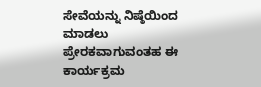ಸೇವೆಯನ್ನು ನಿಷ್ಠೆಯಿಂದ ಮಾಡಲು ಪ್ರೇರಕವಾಗುವಂತಹ ಈ ಕಾರ್ಯಕ್ರಮ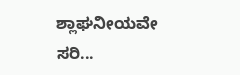ಶ್ಲಾಘನೀಯವೇ ಸರಿ...